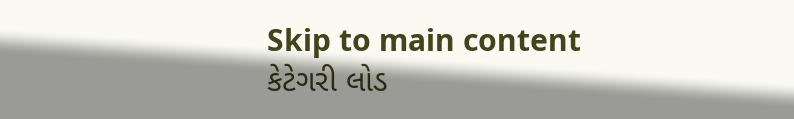Skip to main content
કેટેગરી લોડ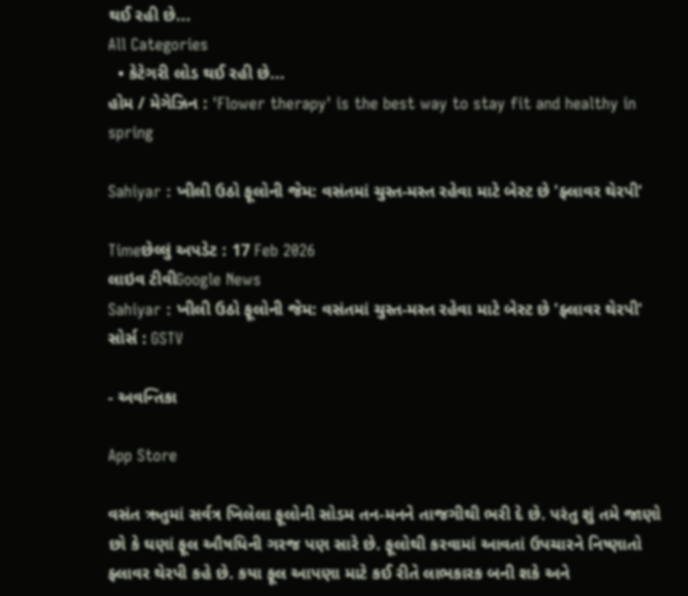થઈ રહી છે...
All Categories
  • કેટેગરી લોડ થઈ રહી છે...
હોમ / મેગેઝિન : 'Flower therapy' is the best way to stay fit and healthy in spring

Sahiyar : ખીલી ઉઠો ફૂલોની જેમ: વસંતમાં ચુસ્ત-મસ્ત રહેવા માટે બેસ્ટ છે 'ફ્લાવર થેરપી'

Timeછેલ્લું અપડેટ : 17 Feb 2026
લાઇવ ટીવીGoogle News
Sahiyar : ખીલી ઉઠો ફૂલોની જેમ: વસંતમાં ચુસ્ત-મસ્ત રહેવા માટે બેસ્ટ છે 'ફ્લાવર થેરપી'
સોર્સ : GSTV

- અવન્તિકા

App Store

વસંત ઋતુમાં સર્વત્ર ખિલેલા ફૂલોની સોડમ તન-મનને તાજગીથી ભરી દે છે. પરંતુ શું તમે જાણો છો કે ઘણાં ફૂલ ઔષધિની ગરજ પણ સારે છે. ફૂલોથી કરવામાં આવતાં ઉપચારને નિષ્ણાતો ફ્લાવર થેરપી કહે છે. કયા ફૂલ આપણા માટે કઈ રીતે લાભકારક બની શકે અને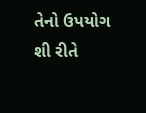તેનો ઉપયોગ શી રીતે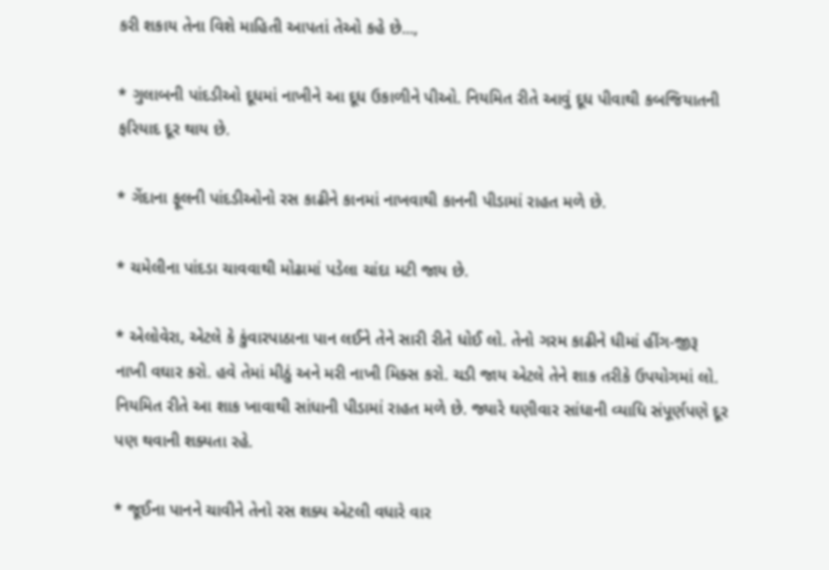કરી શકાય તેના વિશે માહિતી આપતાં તેઓ કહે છે...,

* ગુલાબની પાંદડીઓ દૂધમાં નાખીને આ દૂધ ઉકાળીને પીઓ. નિયમિત રીતે આવું દૂધ પીવાથી કબજિયાતની ફરિયાદ દૂર થાય છે.

* ગેંદાના ફૂલની પાંદડીઓનો રસ કાઢીને કાનમાં નાખવાથી કાનની પીડામાં રાહત મળે છે.

* ચમેલીના પાંદડા ચાવવાથી મોઢામાં પડેલા ચાંદા મટી જાય છે.

* એલોવેરા, એટલે કે કુંવારપાઠાના પાન લઈને તેને સારી રીતે ધોઈ લો. તેનો ગરમ કાઢીને ધીમાં હીંગ-જીરૂ નાખી વઘાર કરો. હવે તેમાં મીઠું અને મરી નાખી મિક્સ કરો. ચડી જાય એટલે તેને શાક તરીકે ઉપયોગમાં લો. નિયમિત રીતે આ શાક ખાવાથી સાંધાની પીડામાં રાહત મળે છે. જ્યારે ઘણીવાર સાંધાની વ્યાધિ સંપૂર્ણપણે દૂર પણ થવાની શક્યતા રહે.

* જૂઈના પાનને ચાવીને તેનો રસ શક્ય એટલી વધારે વાર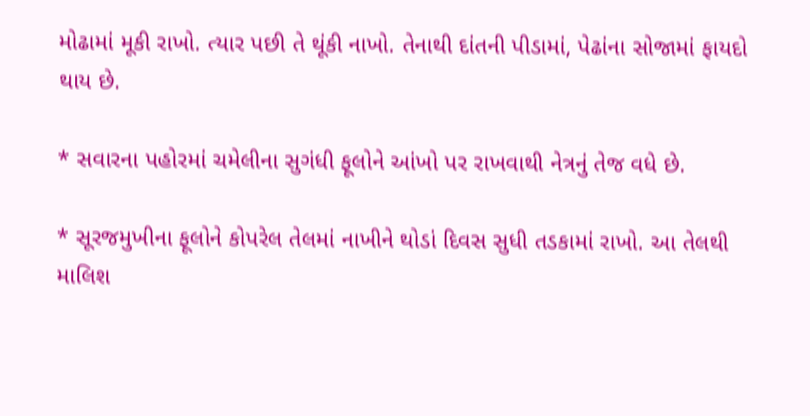મોઢામાં મૂકી રાખો. ત્યાર પછી તે થૂંકી નાખો. તેનાથી દાંતની પીડામાં, પેઢાંના સોજામાં ફાયદો થાય છે.

* સવારના પહોરમાં ચમેલીના સુગંધી ફૂલોને આંખો પર રાખવાથી નેત્રનું તેજ વધે છે.

* સૂરજમુખીના ફૂલોને કોપરેલ તેલમાં નાખીને થોડાં દિવસ સુધી તડકામાં રાખો. આ તેલથી માલિશ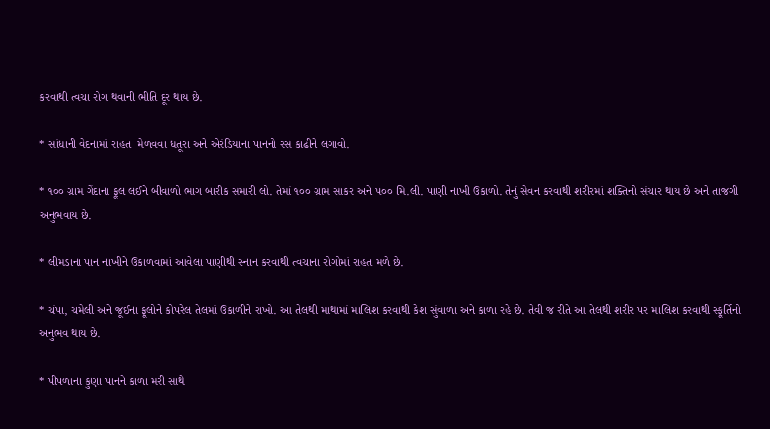કરવાથી ત્વચા રોગ થવાની ભીતિ દૂર થાય છે.

* સાંધાની વેદનામાં રાહત  મેળવવા ધતૂરા અને એરંડિયાના પાનનો રસ કાઢીને લગાવો.

* ૧૦૦ ગ્રામ ગેંદાના ફૂલ લઈને બીવાળો ભાગ બારીક સમારી લો. તેમાં ૧૦૦ ગ્રામ સાકર અને ૫૦૦ મિ.લી. પાણી નાખી ઉકાળો. તેનું સેવન કરવાથી શરીરમાં શક્તિનો સંચાર થાય છે અને તાજગી અનુભવાય છે.

* લીમડાના પાન નાખીને ઉકાળવામાં આવેલા પાણીથી સ્નાન કરવાથી ત્વચાના રોગોમાં રાહત મળે છે.

* ચંપા, ચમેલી અને જૂઈના ફૂલોને કોપરેલ તેલમાં ઉકાળીને રાખો. આ તેલથી માથામાં માલિશ કરવાથી કેશ સુંવાળા અને કાળા રહે છે. તેવી જ રીતે આ તેલથી શરીર પર માલિશ કરવાથી સ્ફૂર્તિનો અનુભવ થાય છે.

* પીપળાના કુણા પાનને કાળા મરી સાથે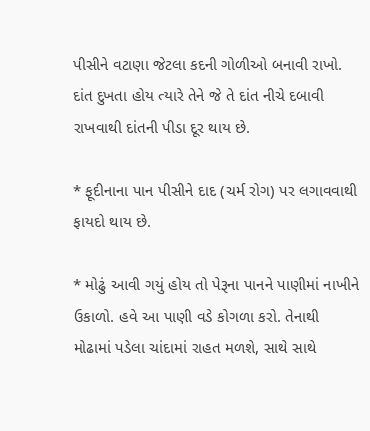પીસીને વટાણા જેટલા કદની ગોળીઓ બનાવી રાખો. દાંત દુખતા હોય ત્યારે તેને જે તે દાંત નીચે દબાવી રાખવાથી દાંતની પીડા દૂર થાય છે.

* ફૂદીનાના પાન પીસીને દાદ (ચર્મ રોગ) પર લગાવવાથી ફાયદો થાય છે.

* મોઢું આવી ગયું હોય તો પેરૂના પાનને પાણીમાં નાખીને ઉકાળો. હવે આ પાણી વડે કોગળા કરો. તેનાથી મોઢામાં પડેલા ચાંદામાં રાહત મળશે, સાથે સાથે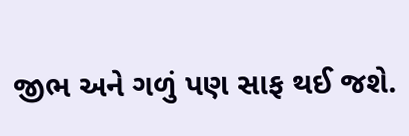જીભ અને ગળું પણ સાફ થઈ જશે.